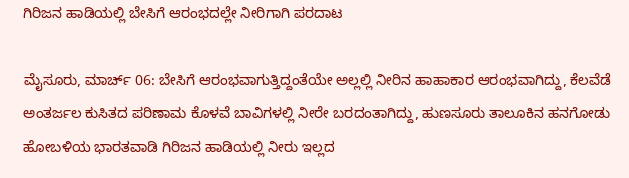ಗಿರಿಜನ ಹಾಡಿಯಲ್ಲಿ ಬೇಸಿಗೆ ಆರಂಭದಲ್ಲೇ ನೀರಿಗಾಗಿ ಪರದಾಟ

ಮೈಸೂರು, ಮಾರ್ಚ್ 06: ಬೇಸಿಗೆ ಆರಂಭವಾಗುತ್ತಿದ್ದಂತೆಯೇ ಅಲ್ಲಲ್ಲಿ ನೀರಿನ ಹಾಹಾಕಾರ ಆರಂಭವಾಗಿದ್ದು, ಕೆಲವೆಡೆ ಅಂತರ್ಜಲ ಕುಸಿತದ ಪರಿಣಾಮ ಕೊಳವೆ ಬಾವಿಗಳಲ್ಲಿ ನೀರೇ ಬರದಂತಾಗಿದ್ದು, ಹುಣಸೂರು ತಾಲೂಕಿನ ಹನಗೋಡು ಹೋಬಳಿಯ ಭಾರತವಾಡಿ ಗಿರಿಜನ ಹಾಡಿಯಲ್ಲಿ ನೀರು ಇಲ್ಲದ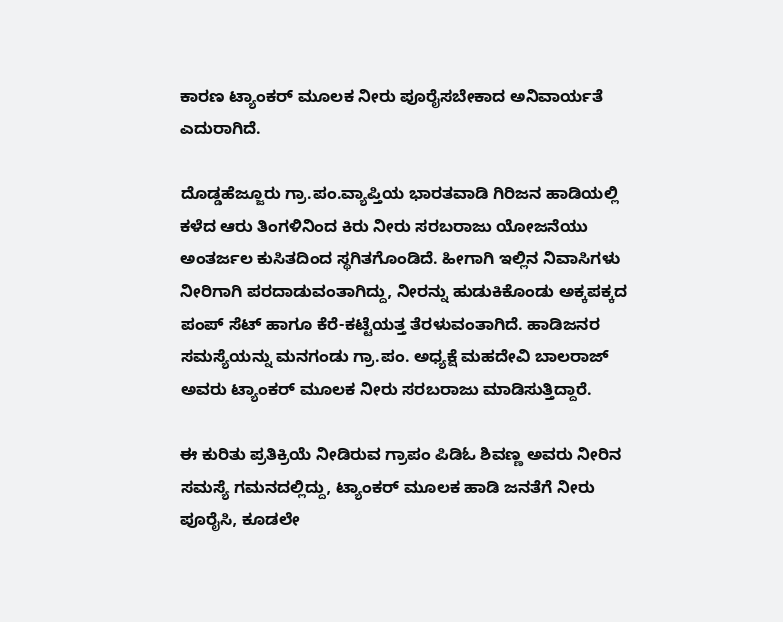ಕಾರಣ ಟ್ಯಾಂಕರ್ ಮೂಲಕ ನೀರು ಪೂರೈಸಬೇಕಾದ ಅನಿವಾರ್ಯತೆ ಎದುರಾಗಿದೆ.

ದೊಡ್ಡಹೆಜ್ಜೂರು ಗ್ರಾ.ಪಂ.ವ್ಯಾಪ್ತಿಯ ಭಾರತವಾಡಿ ಗಿರಿಜನ ಹಾಡಿಯಲ್ಲಿ ಕಳೆದ ಆರು ತಿಂಗಳಿನಿಂದ ಕಿರು ನೀರು ಸರಬರಾಜು ಯೋಜನೆಯು ಅಂತರ್ಜಲ ಕುಸಿತದಿಂದ ಸ್ಥಗಿತಗೊಂಡಿದೆ. ಹೀಗಾಗಿ ಇಲ್ಲಿನ ನಿವಾಸಿಗಳು ನೀರಿಗಾಗಿ ಪರದಾಡುವಂತಾಗಿದ್ದು, ನೀರನ್ನು ಹುಡುಕಿಕೊಂಡು ಅಕ್ಕಪಕ್ಕದ ಪಂಪ್ ಸೆಟ್ ಹಾಗೂ ಕೆರೆ-ಕಟ್ಟೆಯತ್ತ ತೆರಳುವಂತಾಗಿದೆ. ಹಾಡಿಜನರ ಸಮಸ್ಯೆಯನ್ನು ಮನಗಂಡು ಗ್ರಾ.ಪಂ. ಅಧ್ಯಕ್ಷೆ ಮಹದೇವಿ ಬಾಲರಾಜ್ ಅವರು ಟ್ಯಾಂಕರ್ ಮೂಲಕ ನೀರು ಸರಬರಾಜು ಮಾಡಿಸುತ್ತಿದ್ದಾರೆ.

ಈ ಕುರಿತು ಪ್ರತಿಕ್ರಿಯೆ ನೀಡಿರುವ ಗ್ರಾಪಂ ಪಿಡಿಓ ಶಿವಣ್ಣ ಅವರು ನೀರಿನ ಸಮಸ್ಯೆ ಗಮನದಲ್ಲಿದ್ದು, ಟ್ಯಾಂಕರ್ ಮೂಲಕ ಹಾಡಿ ಜನತೆಗೆ ನೀರು ಪೂರೈಸಿ, ಕೂಡಲೇ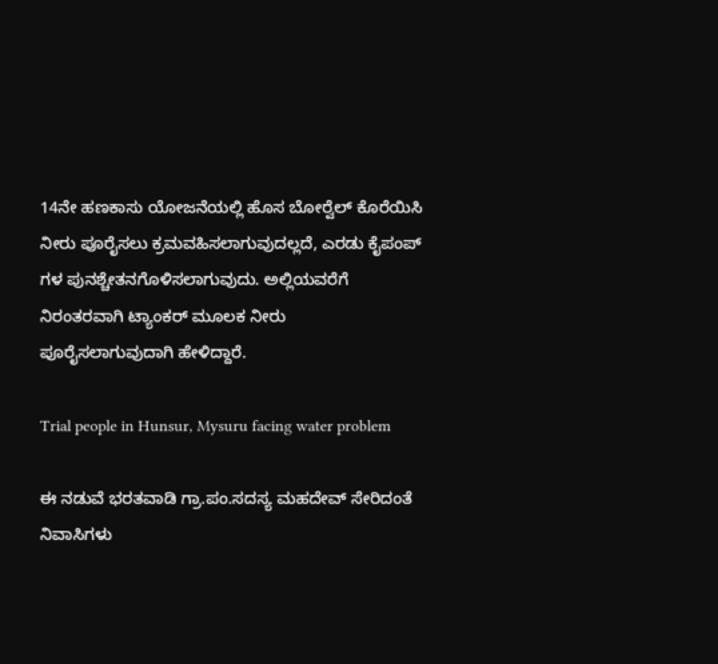14ನೇ ಹಣಕಾಸು ಯೋಜನೆಯಲ್ಲಿ ಹೊಸ ಬೋರ್‍ವೆಲ್ ಕೊರೆಯಿಸಿ ನೀರು ಪೂರೈಸಲು ಕ್ರಮವಹಿಸಲಾಗುವುದಲ್ಲದೆ, ಎರಡು ಕೈಪಂಪ್ ಗಳ ಪುನಶ್ಚೇತನಗೊಳಿಸಲಾಗುವುದು. ಅಲ್ಲಿಯವರೆಗೆ ನಿರಂತರವಾಗಿ ಟ್ಯಾಂಕರ್ ಮೂಲಕ ನೀರು ಪೂರೈಸಲಾಗುವುದಾಗಿ ಹೇಳಿದ್ದಾರೆ.

Trial people in Hunsur, Mysuru facing water problem

ಈ ನಡುವೆ ಭರತವಾಡಿ ಗ್ರಾ.ಪಂ.ಸದಸ್ಯ ಮಹದೇವ್ ಸೇರಿದಂತೆ ನಿವಾಸಿಗಳು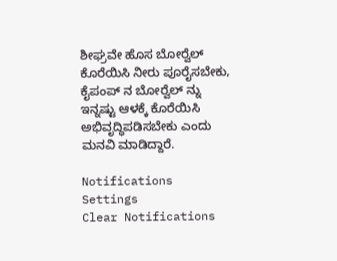ಶೀಘ್ರವೇ ಹೊಸ ಬೋರ್‍ವೆಲ್ ಕೊರೆಯಿಸಿ ನೀರು ಪೂರೈಸಬೇಕು, ಕೈಪಂಪ್ ನ ಬೋರ್‍ವೆಲ್ ನ್ನು ಇನ್ನಷ್ಟು ಆಳಕ್ಕೆ ಕೊರೆಯಿಸಿ ಅಭಿವೃದ್ಧಿಪಡಿಸಬೇಕು ಎಂದು ಮನವಿ ಮಾಡಿದ್ದಾರೆ.

Notifications
Settings
Clear Notifications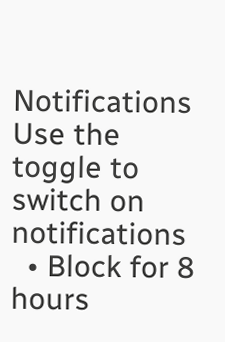Notifications
Use the toggle to switch on notifications
  • Block for 8 hours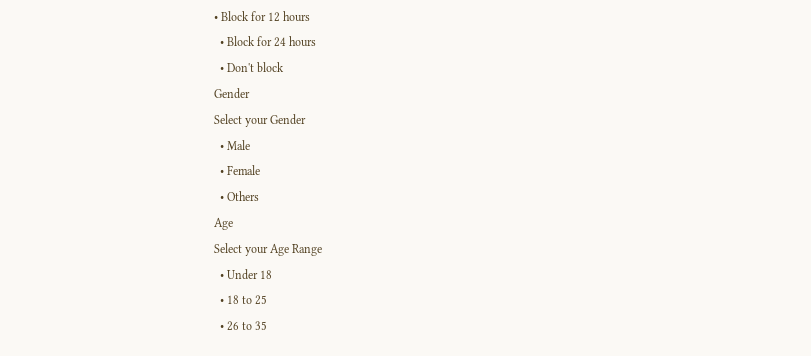• Block for 12 hours
  • Block for 24 hours
  • Don't block
Gender
Select your Gender
  • Male
  • Female
  • Others
Age
Select your Age Range
  • Under 18
  • 18 to 25
  • 26 to 35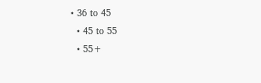• 36 to 45
  • 45 to 55
  • 55+